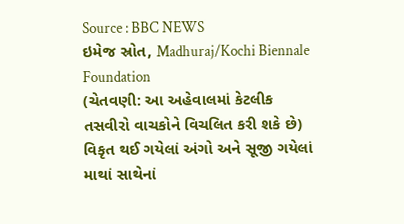Source : BBC NEWS
ઇમેજ સ્રોત, Madhuraj/Kochi Biennale Foundation
(ચેતવણી: આ અહેવાલમાં કેટલીક તસવીરો વાચકોને વિચલિત કરી શકે છે)
વિકૃત થઈ ગયેલાં અંગો અને સૂજી ગયેલાં માથાં સાથેનાં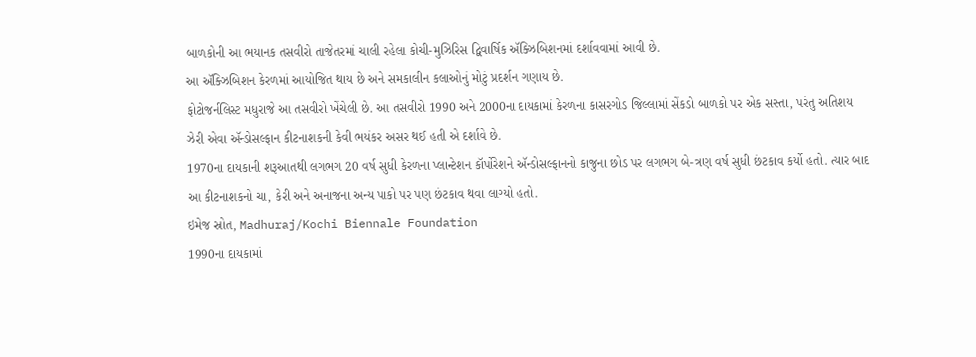બાળકોની આ ભયાનક તસવીરો તાજેતરમાં ચાલી રહેલા કોચી-મુઝિરિસ દ્વિવાર્ષિક ઍક્ઝિબિશનમાં દર્શાવવામાં આવી છે.
આ ઍક્ઝિબિશન કેરળમાં આયોજિત થાય છે અને સમકાલીન કલાઓનું મોટું પ્રદર્શન ગણાય છે.
ફોટોજર્નલિસ્ટ મધુરાજે આ તસવીરો ખેંચેલી છે. આ તસવીરો 1990 અને 2000ના દાયકામાં કેરળના કાસરગોડ જિલ્લામાં સેંકડો બાળકો પર એક સસ્તા, પરંતુ અતિશય ઝેરી એવા ઍન્ડોસલ્ફાન કીટનાશકની કેવી ભયંકર અસર થઈ હતી એ દર્શાવે છે.
1970ના દાયકાની શરૂઆતથી લગભગ 20 વર્ષ સુધી કેરળના પ્લાન્ટેશન કૉર્પોરેશને ઍન્ડોસલ્ફાનનો કાજુના છોડ પર લગભગ બે-ત્રણ વર્ષ સુધી છંટકાવ કર્યો હતો. ત્યાર બાદ આ કીટનાશકનો ચા, કેરી અને અનાજના અન્ય પાકો પર પણ છંટકાવ થવા લાગ્યો હતો.
ઇમેજ સ્રોત, Madhuraj/Kochi Biennale Foundation
1990ના દાયકામાં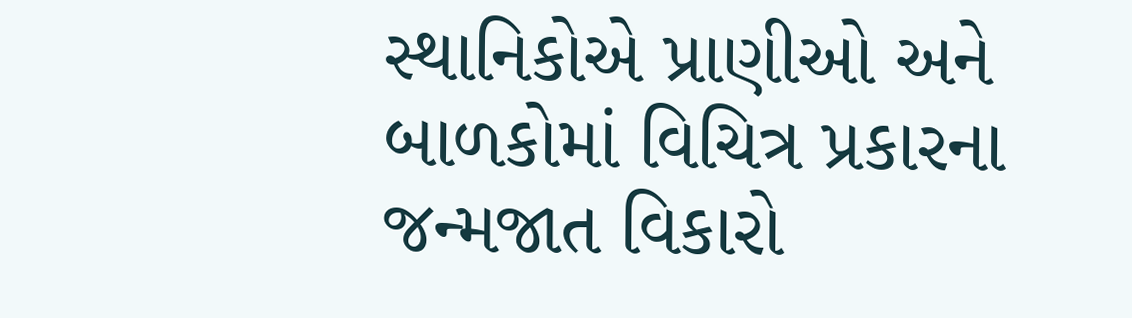સ્થાનિકોએ પ્રાણીઓ અને બાળકોમાં વિચિત્ર પ્રકારના જન્મજાત વિકારો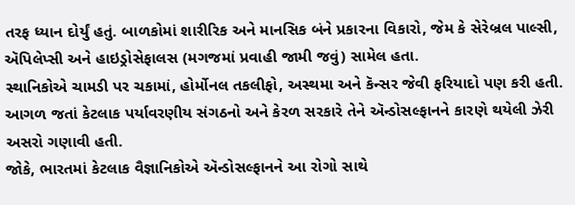તરફ ધ્યાન દોર્યું હતું. બાળકોમાં શારીરિક અને માનસિક બંને પ્રકારના વિકારો, જેમ કે સેરેબ્રલ પાલ્સી, ઍપિલેપ્સી અને હાઇડ્રોસેફાલસ (મગજમાં પ્રવાહી જામી જવું) સામેલ હતા.
સ્થાનિકોએ ચામડી પર ચકામાં, હોર્મોનલ તકલીફો, અસ્થમા અને કૅન્સર જેવી ફરિયાદો પણ કરી હતી. આગળ જતાં કેટલાક પર્યાવરણીય સંગઠનો અને કેરળ સરકારે તેને ઍન્ડોસલ્ફાનને કારણે થયેલી ઝેરી અસરો ગણાવી હતી.
જોકે, ભારતમાં કેટલાક વૈજ્ઞાનિકોએ ઍન્ડોસલ્ફાનને આ રોગો સાથે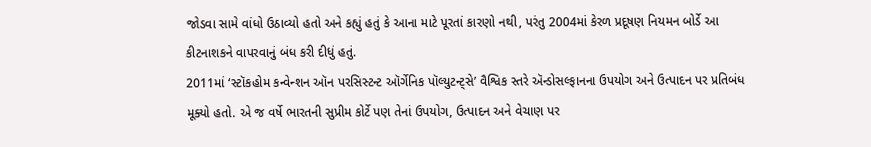જોડવા સામે વાંધો ઉઠાવ્યો હતો અને કહ્યું હતું કે આના માટે પૂરતાં કારણો નથી, પરંતુ 2004માં કેરળ પ્રદૂષણ નિયમન બોર્ડે આ કીટનાશકને વાપરવાનું બંધ કરી દીધું હતું.
2011માં ‘સ્ટૉકહોમ કન્વેન્શન ઑન પરસિસ્ટન્ટ ઑર્ગેનિક પૉલ્યુટન્ટ્સે’ વૈશ્વિક સ્તરે ઍન્ડોસલ્ફાનના ઉપયોગ અને ઉત્પાદન પર પ્રતિબંધ મૂક્યો હતો. એ જ વર્ષે ભારતની સુપ્રીમ કોર્ટે પણ તેનાં ઉપયોગ, ઉત્પાદન અને વેચાણ પર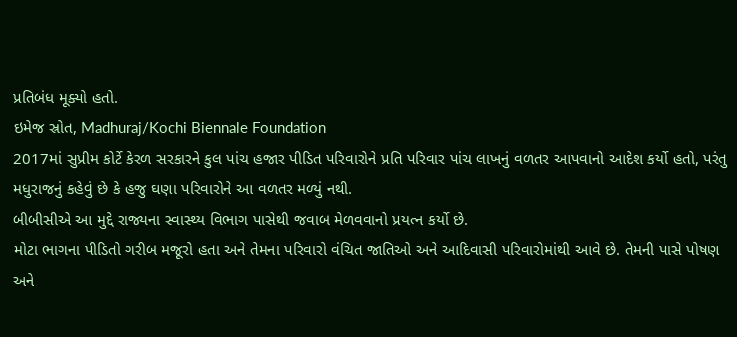પ્રતિબંધ મૂક્યો હતો.
ઇમેજ સ્રોત, Madhuraj/Kochi Biennale Foundation
2017માં સુપ્રીમ કોર્ટે કેરળ સરકારને કુલ પાંચ હજાર પીડિત પરિવારોને પ્રતિ પરિવાર પાંચ લાખનું વળતર આપવાનો આદેશ કર્યો હતો, પરંતુ મધુરાજનું કહેવું છે કે હજુ ઘણા પરિવારોને આ વળતર મળ્યું નથી.
બીબીસીએ આ મુદ્દે રાજ્યના સ્વાસ્થ્ય વિભાગ પાસેથી જવાબ મેળવવાનો પ્રયત્ન કર્યો છે.
મોટા ભાગના પીડિતો ગરીબ મજૂરો હતા અને તેમના પરિવારો વંચિત જાતિઓ અને આદિવાસી પરિવારોમાંથી આવે છે. તેમની પાસે પોષણ અને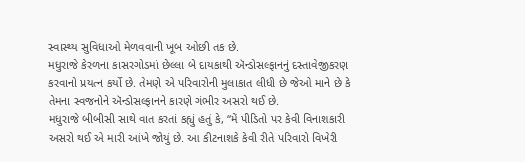સ્વાસ્થ્ય સુવિધાઓ મેળવવાની ખૂબ ઓછી તક છે.
મધુરાજે કેરળના કાસરગોડમાં છેલ્લા બે દાયકાથી ઍન્ડોસલ્ફાનનું દસ્તાવેજીકરણ કરવાનો પ્રયત્ન કર્યો છે. તેમણે એ પરિવારોની મુલાકાત લીધી છે જેઓ માને છે કે તેમના સ્વજનોને ઍન્ડોસલ્ફાનને કારણે ગંભીર અસરો થઈ છે.
મધુરાજે બીબીસી સાથે વાત કરતાં કહ્યું હતું કે, “મેં પીડિતો પર કેવી વિનાશકારી અસરો થઈ એ મારી આંખે જોયું છે. આ કીટનાશકે કેવી રીતે પરિવારો વિખેરી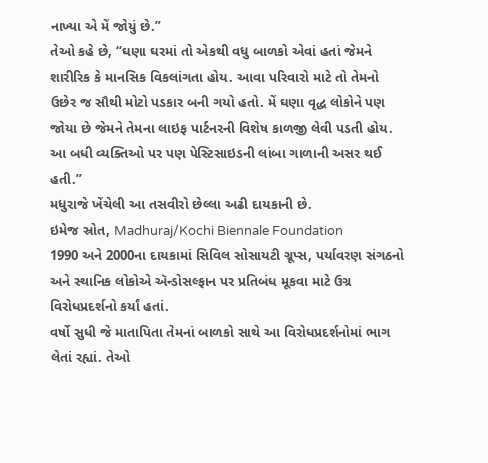નાખ્યા એ મેં જોયું છે.”
તેઓ કહે છે, “ઘણા ઘરમાં તો એકથી વધુ બાળકો એવાં હતાં જેમને શારીરિક કે માનસિક વિકલાંગતા હોય. આવા પરિવારો માટે તો તેમનો ઉછેર જ સૌથી મોટો પડકાર બની ગયો હતો. મેં ઘણા વૃદ્ધ લોકોને પણ જોયા છે જેમને તેમના લાઇફ પાર્ટનરની વિશેષ કાળજી લેવી પડતી હોય. આ બધી વ્યક્તિઓ પર પણ પેસ્ટિસાઇડની લાંબા ગાળાની અસર થઈ હતી.”
મધુરાજે ખેંચેલી આ તસવીરો છેલ્લા અઢી દાયકાની છે.
ઇમેજ સ્રોત, Madhuraj/Kochi Biennale Foundation
1990 અને 2000ના દાયકામાં સિવિલ સોસાયટી ગ્રૂપ્સ, પર્યાવરણ સંગઠનો અને સ્થાનિક લોકોએ ઍન્ડોસલ્ફાન પર પ્રતિબંધ મૂકવા માટે ઉગ્ર વિરોધપ્રદર્શનો કર્યાં હતાં.
વર્ષો સુધી જે માતાપિતા તેમનાં બાળકો સાથે આ વિરોધપ્રદર્શનોમાં ભાગ લેતાં રહ્યાં. તેઓ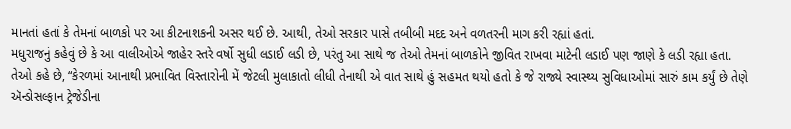માનતાં હતાં કે તેમનાં બાળકો પર આ કીટનાશકની અસર થઈ છે. આથી, તેઓ સરકાર પાસે તબીબી મદદ અને વળતરની માગ કરી રહ્યાં હતાં.
મધુરાજનું કહેવું છે કે આ વાલીઓએ જાહેર સ્તરે વર્ષો સુધી લડાઈ લડી છે, પરંતુ આ સાથે જ તેઓ તેમનાં બાળકોને જીવિત રાખવા માટેની લડાઈ પણ જાણે કે લડી રહ્યા હતા.
તેઓ કહે છે, “કેરળમાં આનાથી પ્રભાવિત વિસ્તારોની મેં જેટલી મુલાકાતો લીધી તેનાથી એ વાત સાથે હું સહમત થયો હતો કે જે રાજ્યે સ્વાસ્થ્ય સુવિધાઓમાં સારું કામ કર્યું છે તેણે ઍન્ડોસલ્ફાન ટ્રેજેડીના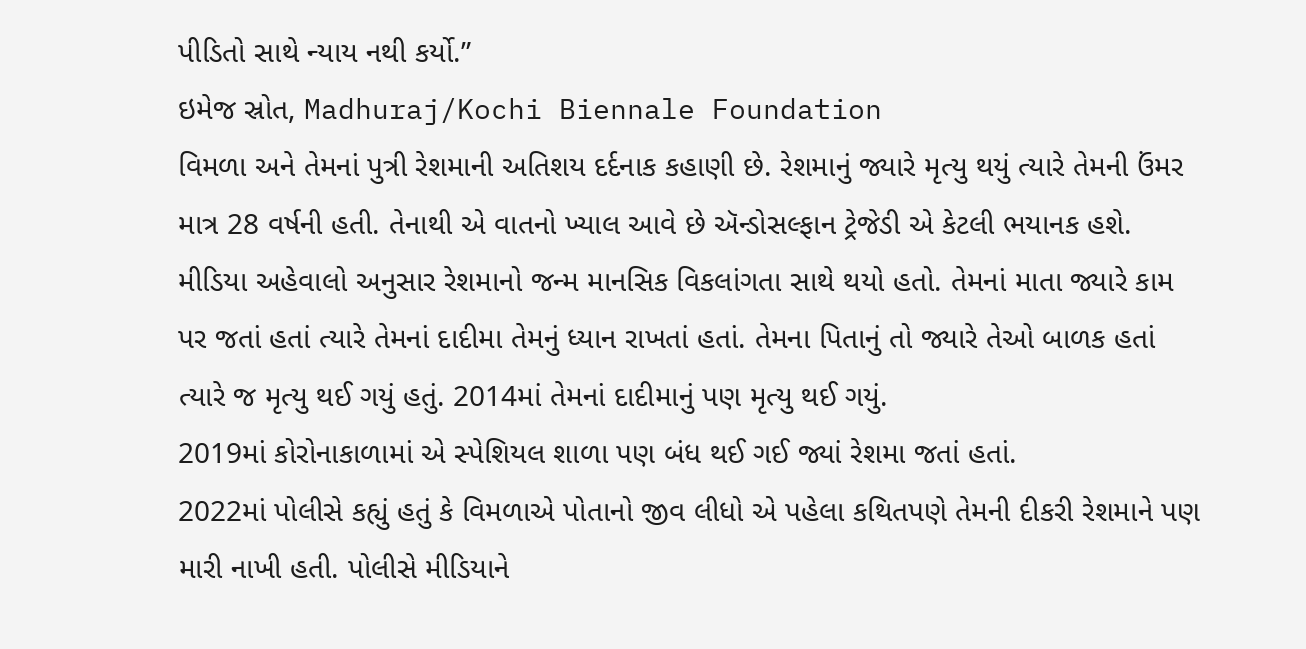પીડિતો સાથે ન્યાય નથી કર્યો.”
ઇમેજ સ્રોત, Madhuraj/Kochi Biennale Foundation
વિમળા અને તેમનાં પુત્રી રેશમાની અતિશય દર્દનાક કહાણી છે. રેશમાનું જ્યારે મૃત્યુ થયું ત્યારે તેમની ઉંમર માત્ર 28 વર્ષની હતી. તેનાથી એ વાતનો ખ્યાલ આવે છે ઍન્ડોસલ્ફાન ટ્રેજેડી એ કેટલી ભયાનક હશે.
મીડિયા અહેવાલો અનુસાર રેશમાનો જન્મ માનસિક વિકલાંગતા સાથે થયો હતો. તેમનાં માતા જ્યારે કામ પર જતાં હતાં ત્યારે તેમનાં દાદીમા તેમનું ધ્યાન રાખતાં હતાં. તેમના પિતાનું તો જ્યારે તેઓ બાળક હતાં ત્યારે જ મૃત્યુ થઈ ગયું હતું. 2014માં તેમનાં દાદીમાનું પણ મૃત્યુ થઈ ગયું.
2019માં કોરોનાકાળામાં એ સ્પેશિયલ શાળા પણ બંધ થઈ ગઈ જ્યાં રેશમા જતાં હતાં.
2022માં પોલીસે કહ્યું હતું કે વિમળાએ પોતાનો જીવ લીધો એ પહેલા કથિતપણે તેમની દીકરી રેશમાને પણ મારી નાખી હતી. પોલીસે મીડિયાને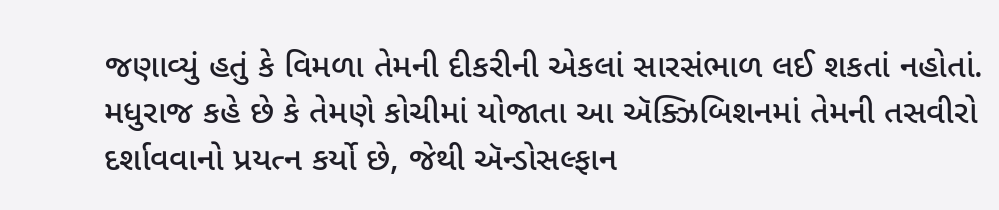જણાવ્યું હતું કે વિમળા તેમની દીકરીની એકલાં સારસંભાળ લઈ શકતાં નહોતાં.
મધુરાજ કહે છે કે તેમણે કોચીમાં યોજાતા આ ઍક્ઝિબિશનમાં તેમની તસવીરો દર્શાવવાનો પ્રયત્ન કર્યો છે, જેથી ઍન્ડોસલ્ફાન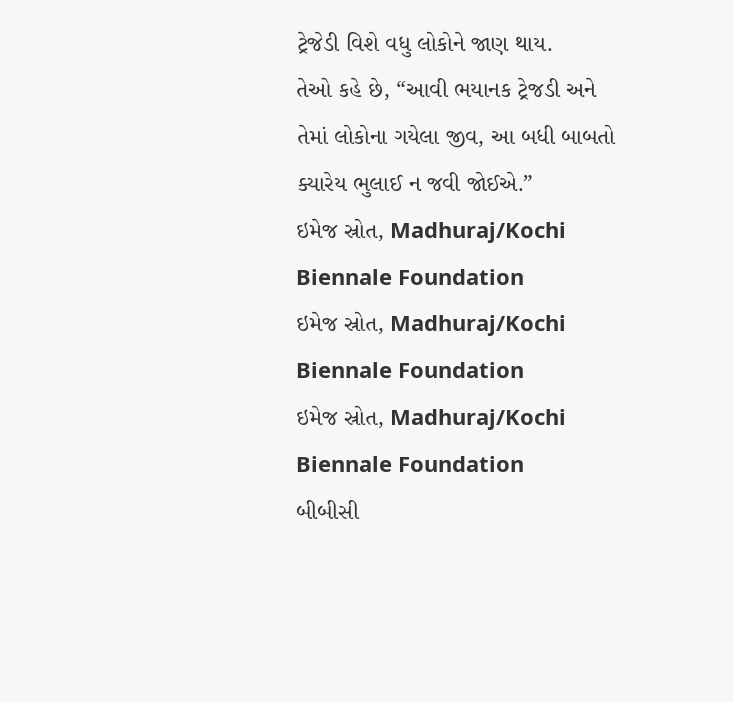ટ્રેજેડી વિશે વધુ લોકોને જાણ થાય.
તેઓ કહે છે, “આવી ભયાનક ટ્રેજડી અને તેમાં લોકોના ગયેલા જીવ, આ બધી બાબતો ક્યારેય ભુલાઈ ન જવી જોઈએ.”
ઇમેજ સ્રોત, Madhuraj/Kochi Biennale Foundation
ઇમેજ સ્રોત, Madhuraj/Kochi Biennale Foundation
ઇમેજ સ્રોત, Madhuraj/Kochi Biennale Foundation
બીબીસી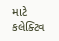માટે કલેક્ટિવ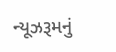ન્યૂઝરૂમનું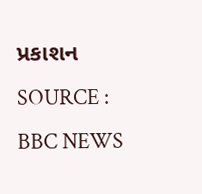પ્રકાશન
SOURCE : BBC NEWS